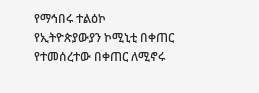የማኅበሩ ተልዕኮ
የኢትዮጵያውያን ኮሚኒቲ በቀጠር የተመሰረተው በቀጠር ለሚኖሩ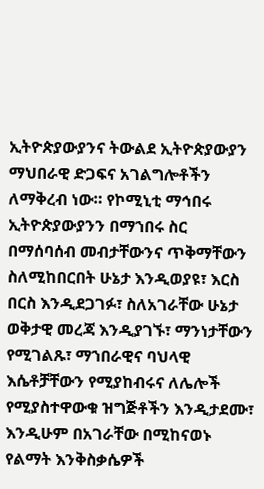ኢትዮጵያውያንና ትውልደ ኢትዮጵያውያን ማህበራዊ ድጋፍና አገልግሎቶችን ለማቅረብ ነው። የኮሚኒቲ ማኅበሩ ኢትዮጵያውያንን በማኀበሩ ስር በማሰባሰብ መብታቸውንና ጥቅማቸውን ስለሚከበርበት ሁኔታ እንዲወያዩ፣ እርስ በርስ እንዲደጋገፉ፣ ስለአገራቸው ሁኔታ ወቅታዊ መረጃ እንዲያገኙ፣ ማንነታቸውን የሚገልጹ፣ ማኀበራዊና ባህላዊ እሴቶቻቸውን የሚያከብሩና ለሌሎች የሚያስተዋውቁ ዝግጅቶችን እንዲታደሙ፣ እንዲሁም በአገራቸው በሚከናወኑ የልማት እንቅስቃሴዎች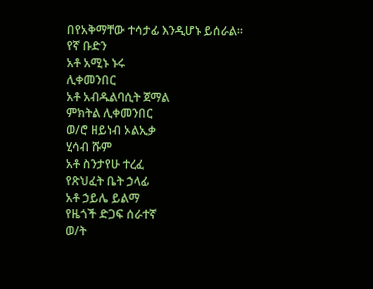በየአቅማቸው ተሳታፊ እንዲሆኑ ይሰራል።
የኛ ቡድን
አቶ አሚኑ ኑሩ
ሊቀመንበር
አቶ አብዱልባሲት ጀማል
ምክትል ሊቀመንበር
ወ/ሮ ዘይነብ ኦልኢቃ
ሂሳብ ሹም
አቶ ስንታየሁ ተረፈ
የጽህፈት ቤት ኃላፊ
አቶ ኃይሌ ይልማ
የዜጎች ድጋፍ ሰራተኛ
ወ/ት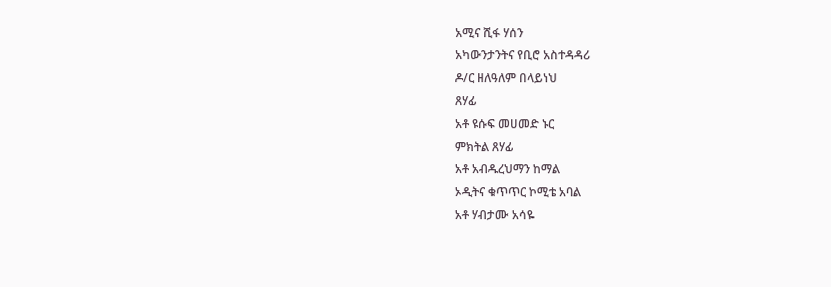አሚና ሺፋ ሃሰን
አካውንታንትና የቢሮ አስተዳዳሪ
ዶ/ር ዘለዓለም በላይነህ
ጸሃፊ
አቶ ዩሱፍ መሀመድ ኑር
ምክትል ጸሃፊ
አቶ አብዱረህማን ከማል
ኦዲትና ቁጥጥር ኮሚቴ አባል
አቶ ሃብታሙ አሳዬ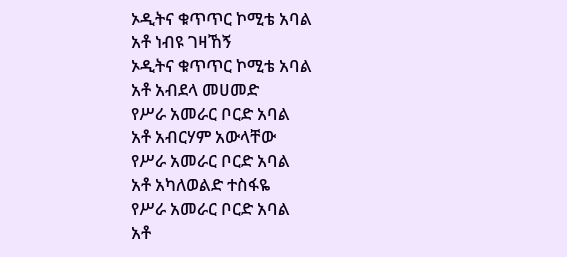ኦዲትና ቁጥጥር ኮሚቴ አባል
አቶ ነብዩ ገዛኸኝ
ኦዲትና ቁጥጥር ኮሚቴ አባል
አቶ አብደላ መሀመድ
የሥራ አመራር ቦርድ አባል
አቶ አብርሃም አውላቸው
የሥራ አመራር ቦርድ አባል
አቶ አካለወልድ ተስፋዬ
የሥራ አመራር ቦርድ አባል
አቶ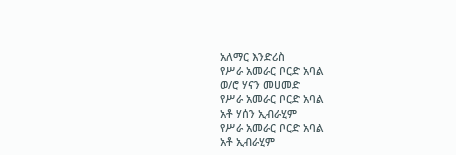አለማር እንድሪስ
የሥራ አመራር ቦርድ አባል
ወ/ሮ ሃናን መሀመድ
የሥራ አመራር ቦርድ አባል
አቶ ሃሰን ኢብራሂም
የሥራ አመራር ቦርድ አባል
አቶ ኢብራሂም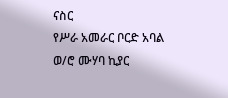ናስር
የሥራ አመራር ቦርድ አባል
ወ/ሮ ሙሃባ ኪያር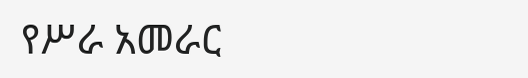የሥራ አመራር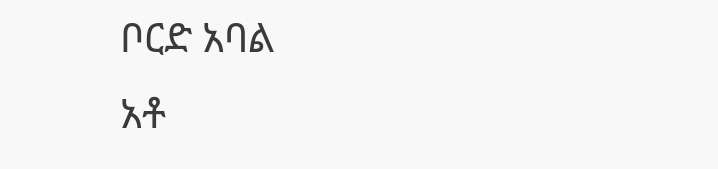ቦርድ አባል
አቶ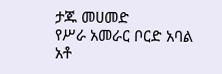ታጁ መሀመድ
የሥራ አመራር ቦርድ አባል
አቶ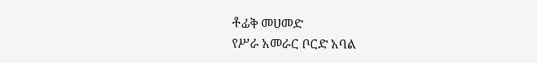ቶፊቅ መሀመድ
የሥራ አመራር ቦርድ አባል